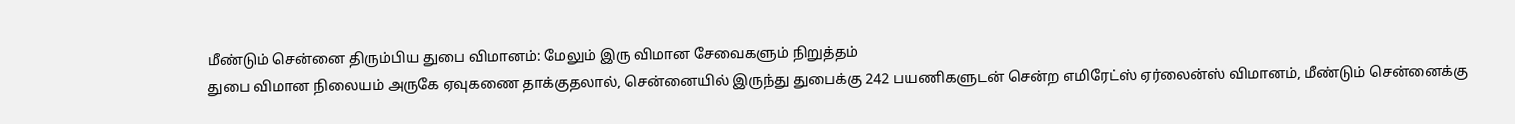மீண்டும் சென்னை திரும்பிய துபை விமானம்: மேலும் இரு விமான சேவைகளும் நிறுத்தம்
துபை விமான நிலையம் அருகே ஏவுகணை தாக்குதலால், சென்னையில் இருந்து துபைக்கு 242 பயணிகளுடன் சென்ற எமிரேட்ஸ் ஏர்லைன்ஸ் விமானம், மீண்டும் சென்னைக்கு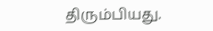திரும்பியது.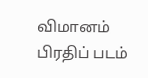விமானம்
பிரதிப் படம்